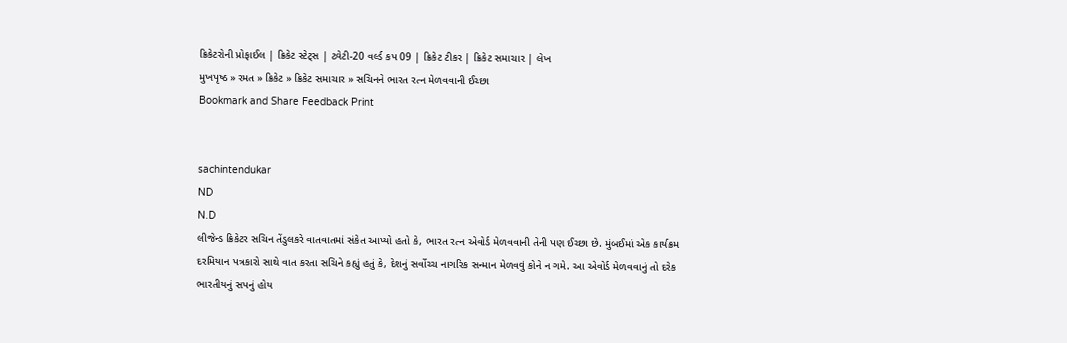ક્રિકેટરોની પ્રોફાઈલ | ક્રિકેટ સ્ટેટ્સ | ટ્વેટી-20 વર્લ્ડ કપ 09 | ક્રિકેટ ટીકર | ક્રિકેટ સમાચાર | લેખ
મુખપૃષ્ઠ » રમત » ક્રિકેટ » ક્રિકેટ સમાચાર » સચિનને ભારત રત્ન મેળવવાની ઈચ્છા
Bookmark and Share Feedback Print


sachintendukar
ND
N.D
લીજેન્ડ ક્રિકેટર સચિન તેંડુલકરે વાતવાતમાં સંકેત આપ્યો હતો કે, ભારત રત્ન એવોર્ડ મેળવવાની તેની પણ ઈચ્છા છે. મુંબઈમાં એક કાર્યક્રમ દરમિયાન પત્રકારો સાથે વાત કરતા સચિને કહ્યું હતું કે, દેશનું સર્વોચ્ચ નાગરિક સન્માન મેળવવું કોને ન ગમે. આ એવોર્ડ મેળવવાનું તો દરેક ભારતીયનું સપનું હોય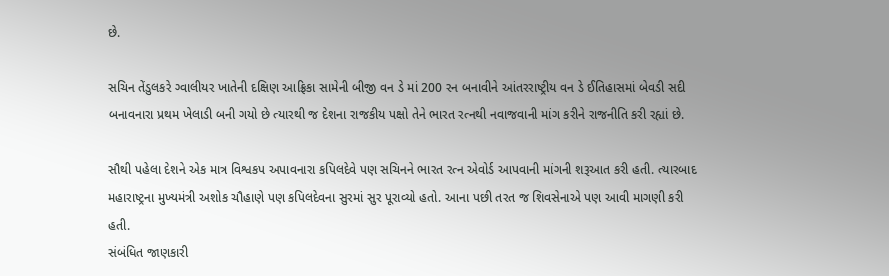છે.

સચિન તેંડુલકરે ગ્વાલીયર ખાતેની દક્ષિણ આફ્રિકા સામેની બીજી વન ડે માં 200 રન બનાવીને આંતરરાષ્ટ્રીય વન ડે ઈતિહાસમાં બેવડી સદી બનાવનારા પ્રથમ ખેલાડી બની ગયો છે ત્યારથી જ દેશના રાજકીય પક્ષો તેને ભારત રત્નથી નવાજવાની માંગ કરીને રાજનીતિ કરી રહ્યાં છે.

સૌથી પહેલા દેશને એક માત્ર વિશ્વકપ અપાવનારા કપિલદેવે પણ સચિનને ભારત રત્ન એવોર્ડ આપવાની માંગની શરૂઆત કરી હતી. ત્યારબાદ મહારાષ્ટ્રના મુખ્યમંત્રી અશોક ચૌહાણે પણ કપિલદેવના સુરમાં સુર પૂરાવ્યો હતો. આના પછી તરત જ શિવસેનાએ પણ આવી માગણી કરી હતી.
સંબંધિત જાણકારી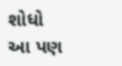શોધો
આ પણ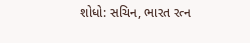શોધો: સચિન, ભારત રત્ન